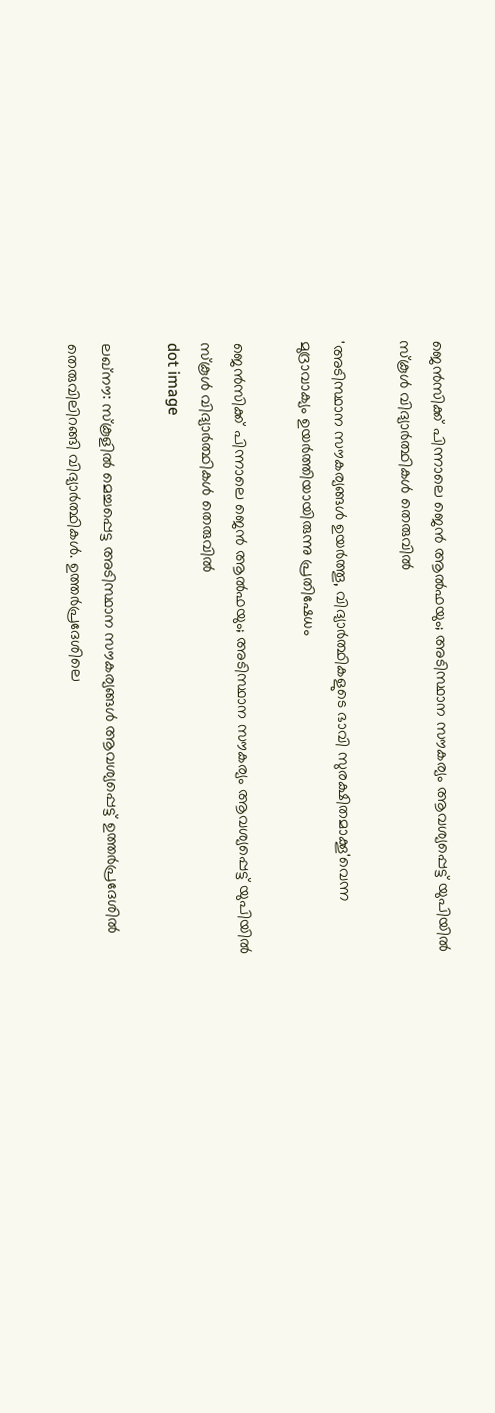ജെൻസിക്ക് പിന്നാലെ ജെൻ ആൽഫയും; അടിസ്ഥാന സൗകര്യം ആവശ്യപ്പെട്ട് യുപിയില്‍ സ്‌കൂൾ വിദ്യാര്‍ത്ഥികള്‍ തെരുവിൽ

'അടിസ്ഥാന സൗകര്യങ്ങള്‍ ഉയര്‍ത്തൂ, വിദ്യാര്‍ത്ഥികളുടെ ഭാവി സുരക്ഷിതമാക്കൂ'വെന്ന മുദ്രാവാക്യം ഉയര്‍ത്തിയായിരുന്നു പ്രതിഷേധം

ജെൻസിക്ക് പിന്നാലെ ജെൻ ആൽഫയും; അടിസ്ഥാന സൗകര്യം ആവശ്യപ്പെട്ട് യുപിയില്‍ സ്‌കൂൾ വിദ്യാര്‍ത്ഥികള്‍ തെരുവിൽ
dot image

ലഖ്‌നൗ: സ്‌കൂളിൽ മെച്ചപ്പെട്ട അടിസ്ഥാന സൗകര്യങ്ങള്‍ ആവശ്യപ്പെട്ട് ഉത്തര്‍പ്രദേശില്‍ തെരുവിലിറങ്ങി വിദ്യാര്‍ത്ഥികള്‍. ഉത്തര്‍പ്രദേശിലെ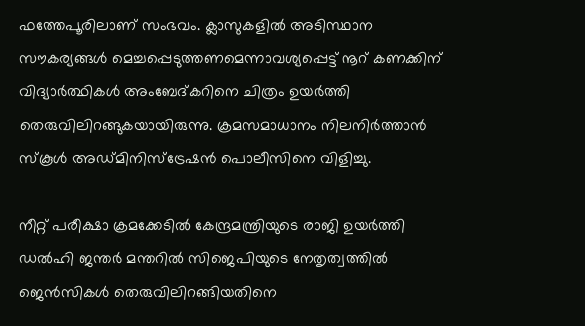ഫത്തേപൂരിലാണ് സംഭവം. ക്ലാസുകളില്‍ അടിസ്ഥാന സൗകര്യങ്ങള്‍ മെച്ചപ്പെടുത്തണമെന്നാവശ്യപ്പെട്ട് നൂറ് കണക്കിന് വിദ്യാര്‍ത്ഥികള്‍ അംബേദ്കറിനെ ചിത്രം ഉയര്‍ത്തി തെരുവിലിറങ്ങുകയായിരുന്നു. ക്രമസമാധാനം നിലനിര്‍ത്താന്‍ സ്‌കൂള്‍ അഡ്മിനിസ്‌ട്രേഷന്‍ പൊലീസിനെ വിളിച്ചു.

നീറ്റ് പരീക്ഷാ ക്രമക്കേടില്‍ കേന്ദ്രമന്ത്രിയുടെ രാജി ഉയര്‍ത്തി ഡല്‍ഹി ജന്തര്‍ മന്തറില്‍ സിജെപിയുടെ നേതൃത്വത്തില്‍ ജെന്‍സികള്‍ തെരുവിലിറങ്ങിയതിനെ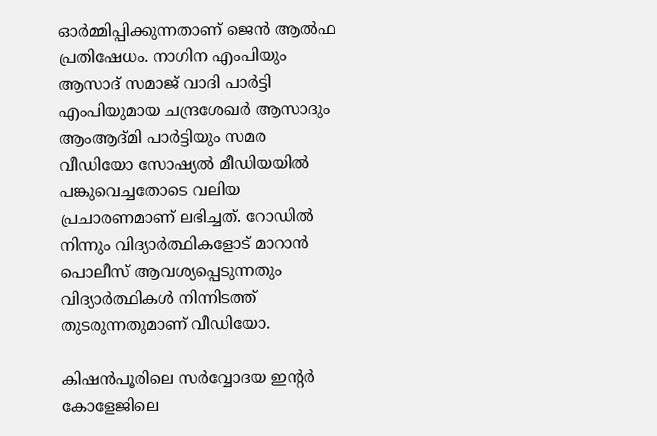ഓര്‍മ്മിപ്പിക്കുന്നതാണ് ജെന്‍ ആല്‍ഫ പ്രതിഷേധം. നാഗിന എംപിയും ആസാദ് സമാജ് വാദി പാര്‍ട്ടി എംപിയുമായ ചന്ദ്രശേഖര്‍ ആസാദും ആംആദ്മി പാര്‍ട്ടിയും സമര വീഡിയോ സോഷ്യല്‍ മീഡിയയില്‍ പങ്കുവെച്ചതോടെ വലിയ പ്രചാരണമാണ് ലഭിച്ചത്. റോഡില്‍ നിന്നും വിദ്യാര്‍ത്ഥികളോട് മാറാന്‍ പൊലീസ് ആവശ്യപ്പെടുന്നതും വിദ്യാര്‍ത്ഥികള്‍ നിന്നിടത്ത് തുടരുന്നതുമാണ് വീഡിയോ.

കിഷന്‍പൂരിലെ സര്‍വ്വോദയ ഇന്റര്‍ കോളേജിലെ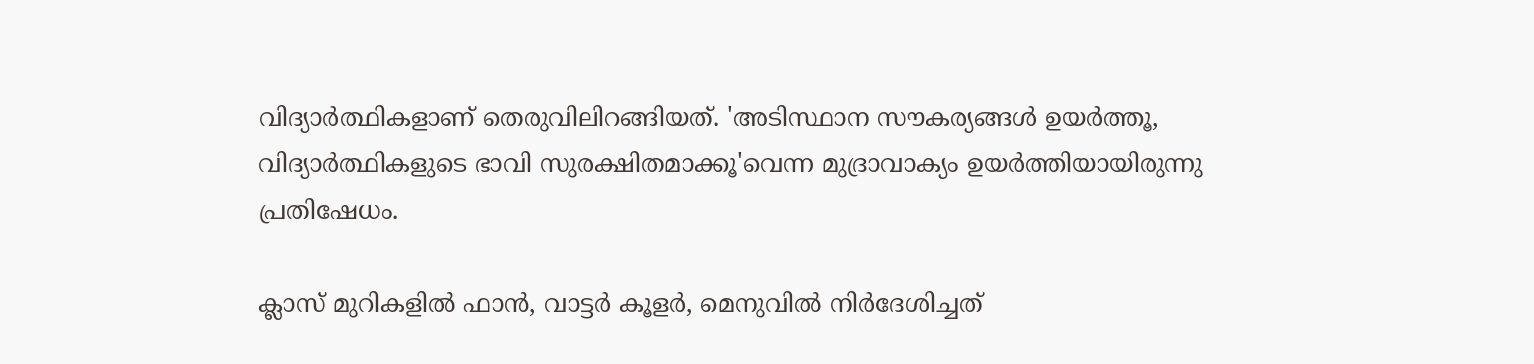വിദ്യാര്‍ത്ഥികളാണ് തെരുവിലിറങ്ങിയത്. 'അടിസ്ഥാന സൗകര്യങ്ങള്‍ ഉയര്‍ത്തൂ, വിദ്യാര്‍ത്ഥികളുടെ ഭാവി സുരക്ഷിതമാക്കൂ'വെന്ന മുദ്രാവാക്യം ഉയര്‍ത്തിയായിരുന്നു പ്രതിഷേധം.

ക്ലാസ് മുറികളില്‍ ഫാന്‍, വാട്ടര്‍ കൂളര്‍, മെനുവില്‍ നിര്‍ദേശിച്ചത്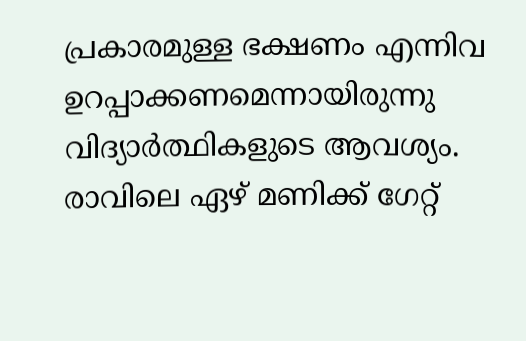പ്രകാരമുള്ള ഭക്ഷണം എന്നിവ ഉറപ്പാക്കണമെന്നായിരുന്നു വിദ്യാര്‍ത്ഥികളുടെ ആവശ്യം. രാവിലെ ഏഴ് മണിക്ക് ഗേറ്റ്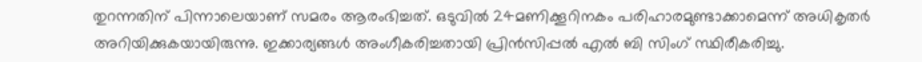തുറന്നതിന് പിന്നാലെയാണ് സമരം ആരംഭിച്ചത്. ഒടുവില്‍ 24മണിക്കൂറിനകം പരിഹാരമുണ്ടാക്കാമെന്ന് അധികൃതര്‍ അറിയിക്കുകയായിരുന്നു. ഇക്കാര്യങ്ങള്‍ അംഗീകരിച്ചതായി പ്രിന്‍സിപ്പല്‍ എല്‍ ബി സിംഗ് സ്ഥിരീകരിച്ചു.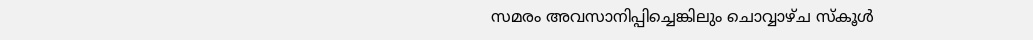സമരം അവസാനിപ്പിച്ചെങ്കിലും ചൊവ്വാഴ്ച സ്‌കൂള്‍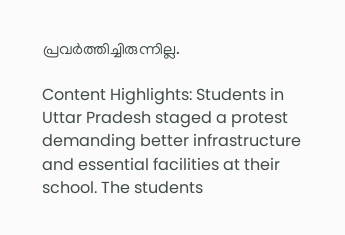പ്രവര്‍ത്തിച്ചിരുന്നില്ല.

Content Highlights: Students in Uttar Pradesh staged a protest demanding better infrastructure and essential facilities at their school. The students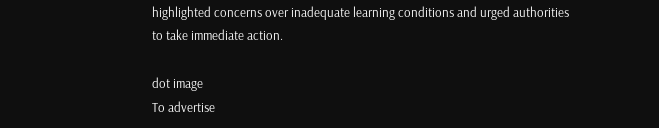highlighted concerns over inadequate learning conditions and urged authorities to take immediate action.

dot image
To advertise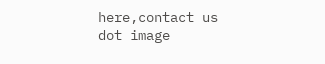here,contact us
dot image